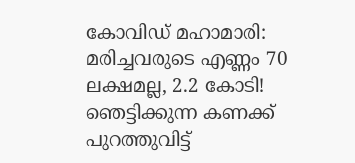കോവിഡ് മഹാമാരി: മരിച്ചവരുടെ എണ്ണം 70 ലക്ഷമല്ല, 2.2 കോടി! ഞെട്ടിക്കുന്ന കണക്ക് പുറത്തുവിട്ട്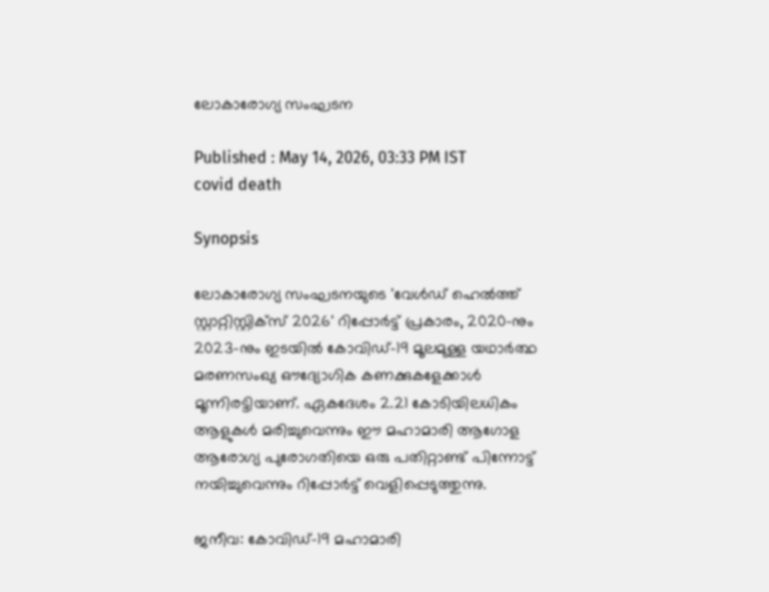ലോകാരോഗ്യ സംഘടന

Published : May 14, 2026, 03:33 PM IST
covid death

Synopsis

ലോകാരോഗ്യ സംഘടനയുടെ 'വേൾഡ് ഹെൽത്ത് സ്റ്റാറ്റിസ്റ്റിക്സ് 2026' റിപ്പോർട്ട് പ്രകാരം, 2020-നും 2023-നും ഇടയിൽ കോവിഡ്-19 മൂലമുള്ള യഥാർത്ഥ മരണസംഖ്യ ഔദ്യോഗിക കണക്കുകളേക്കാൾ മൂന്നിരട്ടിയാണ്. ഏകദേശം 2.21 കോടിയിലധികം ആളുകൾ മരിച്ചുവെന്നും ഈ മഹാമാരി ആഗോള ആരോഗ്യ പുരോഗതിയെ ഒരു പതിറ്റാണ്ട് പിന്നോട്ട് നയിച്ചുവെന്നും റിപ്പോർട്ട് വെളിപ്പെടുത്തുന്നു.

ജനീവ: കോവിഡ്-19 മഹാമാരി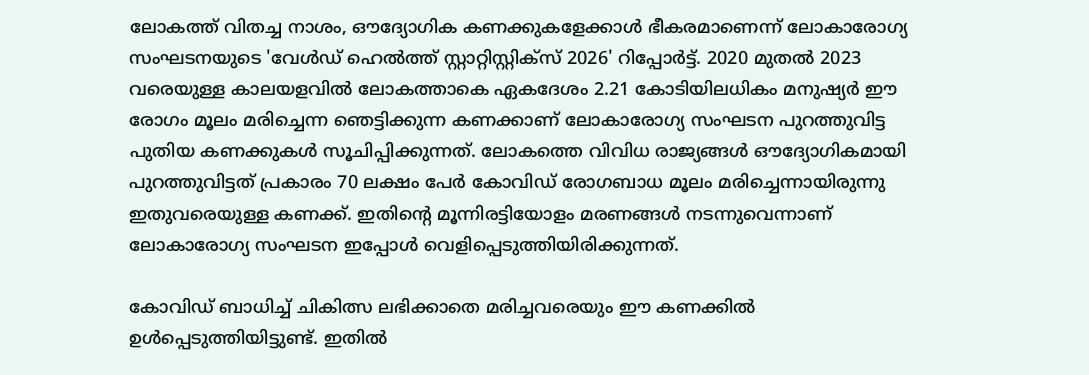ലോകത്ത് വിതച്ച നാശം, ഔദ്യോഗിക കണക്കുകളേക്കാൾ ഭീകരമാണെന്ന് ലോകാരോഗ്യ സംഘടനയുടെ 'വേൾഡ് ഹെൽത്ത് സ്റ്റാറ്റിസ്റ്റിക്സ് 2026' റിപ്പോർട്ട്. 2020 മുതൽ 2023 വരെയുള്ള കാലയളവിൽ ലോകത്താകെ ഏകദേശം 2.21 കോടിയിലധികം മനുഷ്യർ ഈ രോഗം മൂലം മരിച്ചെന്ന ഞെട്ടിക്കുന്ന കണക്കാണ് ലോകാരോഗ്യ സംഘടന പുറത്തുവിട്ട പുതിയ കണക്കുകൾ സൂചിപ്പിക്കുന്നത്. ലോകത്തെ വിവിധ രാജ്യങ്ങൾ ഔദ്യോഗികമായി പുറത്തുവിട്ടത് പ്രകാരം 70 ലക്ഷം പേർ കോവിഡ് രോഗബാധ മൂലം മരിച്ചെന്നായിരുന്നു ഇതുവരെയുള്ള കണക്ക്. ഇതിന്റെ മൂന്നിരട്ടിയോളം മരണങ്ങൾ നടന്നുവെന്നാണ് ലോകാരോഗ്യ സംഘടന ഇപ്പോൾ വെളിപ്പെടുത്തിയിരിക്കുന്നത്.

കോവിഡ് ബാധിച്ച് ചികിത്സ ലഭിക്കാതെ മരിച്ചവരെയും ഈ കണക്കിൽ ഉൾപ്പെടുത്തിയിട്ടുണ്ട്. ഇതിൽ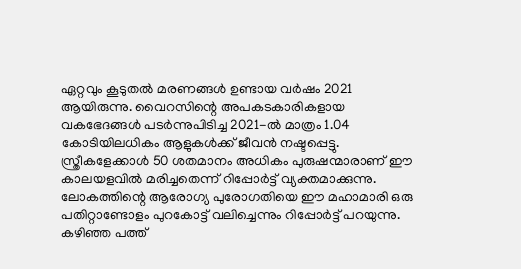ഏറ്റവും കൂടുതൽ മരണങ്ങൾ ഉണ്ടായ വർഷം 2021 ആയിരുന്നു. വൈറസിന്റെ അപകടകാരികളായ വകഭേദങ്ങൾ പടർന്നുപിടിച്ച 2021-ൽ മാത്രം 1.04 കോടിയിലധികം ആളുകൾക്ക് ജീവൻ നഷ്ടപ്പെട്ടു. സ്ത്രീകളേക്കാൾ 50 ശതമാനം അധികം പുരുഷന്മാരാണ് ഈ കാലയളവിൽ മരിച്ചതെന്ന് റിപ്പോർട്ട് വ്യക്തമാക്കുന്നു. ലോകത്തിന്റെ ആരോഗ്യ പുരോഗതിയെ ഈ മഹാമാരി ഒരു പതിറ്റാണ്ടോളം പുറകോട്ട് വലിച്ചെന്നും റിപ്പോർട്ട് പറയുന്നു. കഴിഞ്ഞ പത്ത്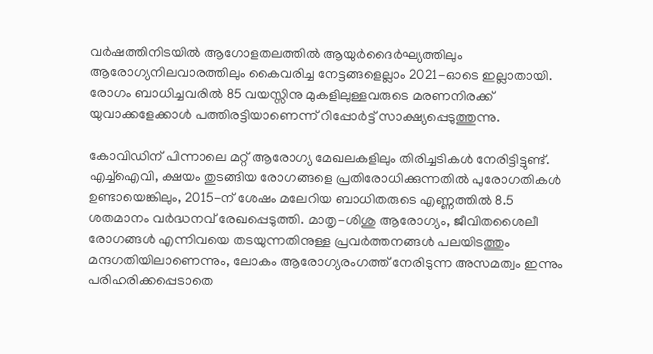വർഷത്തിനിടയിൽ ആഗോളതലത്തിൽ ആയുർദൈർഘ്യത്തിലും ആരോഗ്യനിലവാരത്തിലും കൈവരിച്ച നേട്ടങ്ങളെല്ലാം 2021-ഓടെ ഇല്ലാതായി. രോഗം ബാധിച്ചവരിൽ 85 വയസ്സിനു മുകളിലുള്ളവരുടെ മരണനിരക്ക് യുവാക്കളേക്കാൾ പത്തിരട്ടിയാണെന്ന് റിപ്പോർട്ട് സാക്ഷ്യപ്പെടുത്തുന്നു.

കോവിഡിന് പിന്നാലെ മറ്റ് ആരോഗ്യ മേഖലകളിലും തിരിച്ചടികൾ നേരിട്ടിട്ടുണ്ട്. എച്ച്ഐവി, ക്ഷയം തുടങ്ങിയ രോഗങ്ങളെ പ്രതിരോധിക്കുന്നതിൽ പുരോഗതികൾ ഉണ്ടായെങ്കിലും, 2015-ന് ശേഷം മലേറിയ ബാധിതരുടെ എണ്ണത്തിൽ 8.5 ശതമാനം വർദ്ധനവ് രേഖപ്പെടുത്തി. മാതൃ-ശിശു ആരോഗ്യം, ജീവിതശൈലീ രോഗങ്ങൾ എന്നിവയെ തടയുന്നതിനുള്ള പ്രവർത്തനങ്ങൾ പലയിടത്തും മന്ദഗതിയിലാണെന്നും, ലോകം ആരോഗ്യരംഗത്ത് നേരിടുന്ന അസമത്വം ഇന്നും പരിഹരിക്കപ്പെടാതെ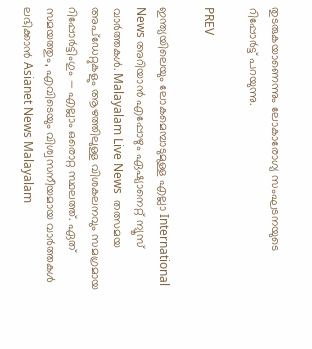തുടരുകയാണെന്നും ലോകാരോഗ്യ സംഘടനയുടെ റിപ്പോർട്ട് പറയുന്നു.

PREV

ഇന്ത്യയിലെയും ലോകമെമ്പാടുമുള്ള എല്ലാ International News അറിയാൻ എപ്പോഴും ഏഷ്യാനെറ്റ് ന്യൂസ് വാർത്തകൾ. Malayalam Live News  തത്സമയ അപ്‌ഡേറ്റുകളും ആഴത്തിലുള്ള വിശകലനവും സമഗ്രമായ റിപ്പോർട്ടിംഗും — എല്ലാം ഒരൊറ്റ സ്ഥലത്ത്. ഏത് സമയത്തും, എവിടെയും വിശ്വസനീയമായ വാർത്തകൾ ലഭിക്കാൻ Asianet News Malayalam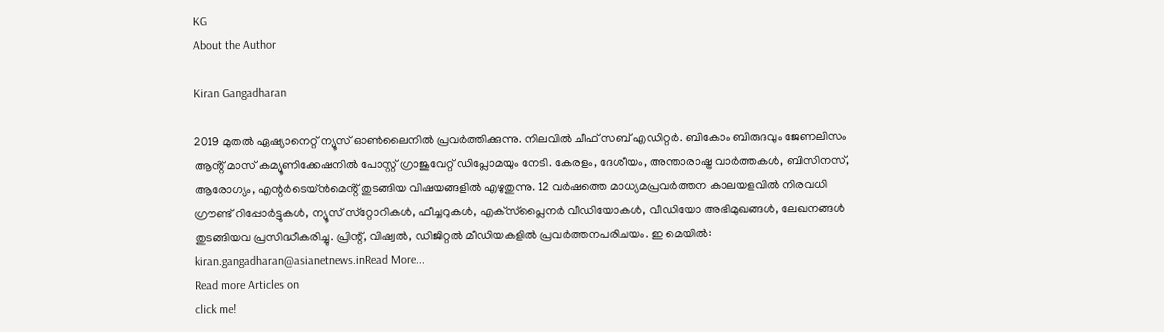KG
About the Author

Kiran Gangadharan

2019 മുതല്‍ ഏഷ്യാനെറ്റ് ന്യൂസ് ഓണ്‍ലൈനില്‍ പ്രവര്‍ത്തിക്കുന്നു. നിലവില്‍ ചീഫ് സബ് എഡിറ്റർ. ബികോം ബിരുദവും ജേണലിസം ആൻ്റ് മാസ് കമ്യൂണിക്കേഷനിൽ പോസ്റ്റ് ഗ്രാജുവേറ്റ് ഡിപ്ലോമയും നേടി. കേരളം, ദേശീയം, അന്താരാഷ്ട്ര വാര്‍ത്തകള്‍, ബിസിനസ്, ആരോഗ്യം, എന്റർടെയ്ൻമെൻ്റ് തുടങ്ങിയ വിഷയങ്ങളില്‍ എഴുതുന്നു. 12 വര്‍ഷത്തെ മാധ്യമപ്രവര്‍ത്തന കാലയളവില്‍ നിരവധി ഗ്രൗണ്ട് റിപ്പോര്‍ട്ടുകള്‍, ന്യൂസ് സ്‌റ്റോറികള്‍, ഫീച്ചറുകള്‍, എക്‌സ്‌പ്ലൈന‍ർ വീഡിയോകൾ, വീഡിയോ അഭിമുഖങ്ങള്‍, ലേഖനങ്ങള്‍ തുടങ്ങിയവ പ്രസിദ്ധീകരിച്ചു. പ്രിന്റ്, വിഷ്വല്‍, ഡിജിറ്റല്‍ മീഡിയകളില്‍ പ്രവര്‍ത്തനപരിചയം. ഇ മെയില്‍: kiran.gangadharan@asianetnews.inRead More...
Read more Articles on
click me!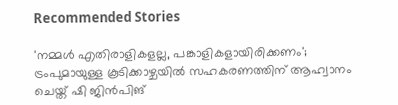Recommended Stories

'നമ്മൾ എതിരാളികളല്ല, പങ്കാളികളായിരിക്കണം'; ട്രംപുമായുള്ള കൂടിക്കാഴ്ചയിൽ സഹകരണത്തിന് ആഹ്വാനം ചെയ്ത് ഷി ജിൻപിങ്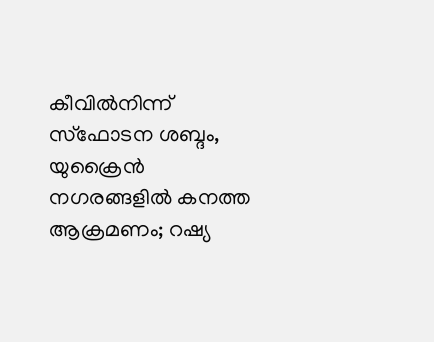കീവിൽനിന്ന് സ്ഫോടന ശബ്ദം, യുക്രൈൻ നഗരങ്ങളിൽ കനത്ത ആക്രമണം; റഷ്യ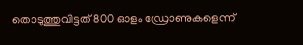തൊടുത്തുവിട്ടത് 800 ഓളം ഡ്രോണുകളെന്ന്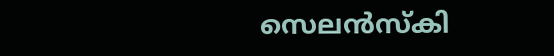സെലൻസ്കി